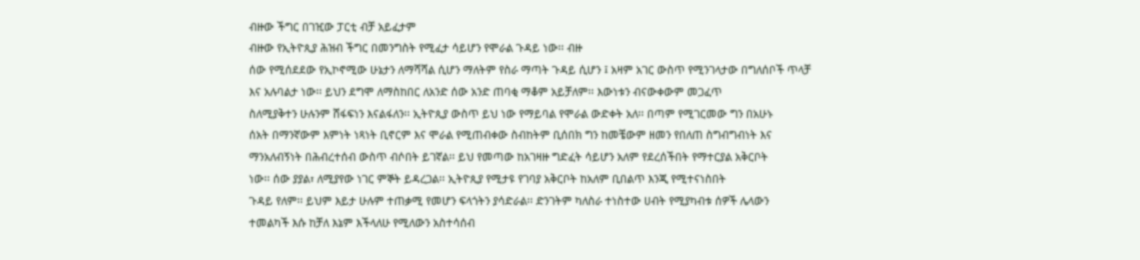ብዙው ችግር በገዢው ፓርቲ ብቻ አይፈታም
ብዙው የኢትዮጲያ ሕዝብ ችግር በመንግስት የሚፈታ ሳይሆን የሞራል ጉዳይ ነው፡፡ ብዙ
ሰው የሚሰደደው የኢኮኖሚው ሁኔታን ለማሻሻል ሲሆን ማለትም የስራ ማጣት ጉዳይ ሲሆን ፤ አዛም አገር ውስጥ የሚንገላታው በግለሰቦች ጥላቻ
እና አሉባልታ ነው፡፡ ይህን ደግሞ ለማስከበር ለአንድ ሰው አንድ ጠባቂ ማቆም አይቻለም፡፡ እውነቱን ብናውቀውም መጋፈጥ
ስለሚያቅተን ሁሉንም ሸፋፍነን እናልፋለን፡፡ ኢትዮጲያ ውስጥ ይህ ነው የማይባል የሞራል ውድቀት አለ፡፡ በጣም የሚገርመው ግን በአሁኑ
ሰአት በማንኛውም እምነት ነጻነት ቢኖርም እና ሞራል የሚጠብቀው ስብከትም ቢሰበክ ግን ከመቼውም ዘመን የበለጠ ስግብግብነት እና
ማንአለብኝነት በሕብረተሰብ ውስጥ ብሶበት ይገኛል፡፡ ይህ የመጣው ከአገዛዙ ግድፈት ሳይሆን አለም የደረሰችበት የማተርያል አቅርቦት
ነው፡፡ ሰው ያያል፣ ለሚያየው ነገር ምኞት ይዳረጋል፡፡ ኢትዮጲያ የሚታዩ የገባያ አቅርቦት ከአለም ቢበልጥ እንጂ የሚተናነስበት
ጉዳይ የለም፡፡ ይህም እይታ ሁሉም ተጠቃሚ የመሆን ፍላጎትን ያሳድራል፡፡ ድንገትም ካለስራ ተነስተው ሀብት የሚያካብቱ ሰዎች ሌላውን
ተመልካች እሱ ከቻለ እኔም እችላለሁ የሚለውን አስተሳሰብ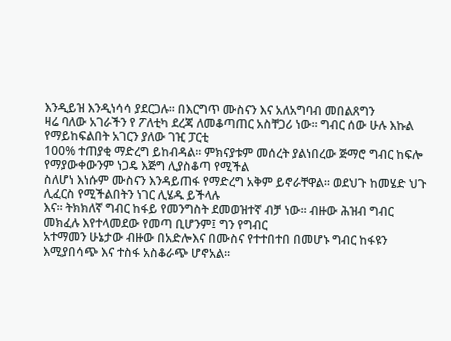እንዲይዝ እንዲነሳሳ ያደርጋሉ፡፡ በእርግጥ ሙስናን እና አለአግባብ መበልጸግን
ዛሬ ባለው አገራችን የ ፖለቲካ ደረጃ ለመቆጣጠር አስቸጋሪ ነው፡፡ ግብር ሰው ሁሉ እኩል የማይከፍልበት አገርን ያለው ገዢ ፓርቲ
100% ተጠያቂ ማድረግ ይከብዳል፡፡ ምክናያቱም መሰረት ያልነበረው ጅማሮ ግብር ከፍሎ የማያውቀውንም ነጋዴ እጅግ ሊያስቆጣ የሚችል
ስለሆነ እነሱም ሙስናን እንዳይጠፋ የማድረግ አቅም ይኖራቸዋል፡፡ ወደህጉ ከመሄድ ህጉ ሊፈርስ የሚችልበትን ነገር ሊሄዱ ይችላሉ
እና፡፡ ትክክለኛ ግብር ከፋይ የመንግስት ደመወዝተኛ ብቻ ነው፡፡ ብዙው ሕዝብ ግብር መክፈሉ እየተላመደው የመጣ ቢሆንም፤ ግን የግብር
አተማመን ሁኔታው ብዙው በአድሎእና በሙስና የተተበተበ በመሆኑ ግብር ከፋዩን እሚያበሳጭ እና ተስፋ አስቆራጭ ሆኖአል፡፡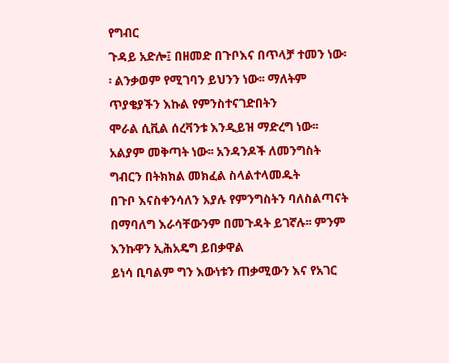የግብር
ጉዳይ አድሎ፤ በዘመድ በጉቦእና በጥላቻ ተመን ነው፡፡ ልንቃወም የሚገባን ይህንን ነው፡፡ ማለትም ጥያቄያችን እኩል የምንስተናገድበትን
ሞራል ሲቪል ሰረቫንቱ እንዲይዝ ማድረግ ነው፡፡ አልያም መቅጣት ነው፡፡ አንዳንዶች ለመንግስት ግብርን በትክክል መክፈል ስላልተላመዱት
በጉቦ እናስቀንሳለን እያሉ የምንግስትን ባለስልጣናት በማባለግ እራሳቸውንም በመጉዳት ይገኛሉ፡፡ ምንም እንኩዋን ኢሕአዴግ ይበቃዋል
ይነሳ ቢባልም ግን እውነቱን ጠቃሚውን እና የአገር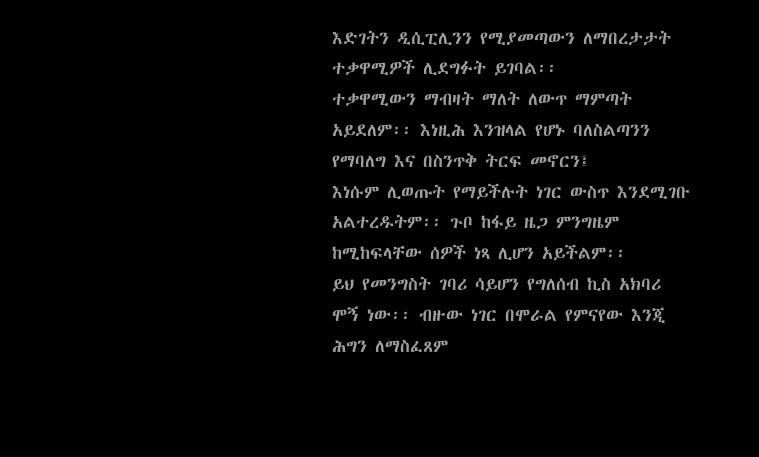እድገትን ዲሲፒሊንን የሚያመጣውን ለማበረታታት ተቃዋሚዎች ሊደግፉት ይገባል፡፡
ተቃዋሚውን ማብዛት ማለት ለውጥ ማምጣት አይደለም፡፡ እነዚሕ እንዝላል የሆኑ ባለስልጣንን የማባለግ እና በስንጥቅ ትርፍ መኖርን፤
እነሱም ሊወጡት የማይችሉት ነገር ውስጥ እንደሚገቡ አልተረዱትም፡፡ ጉቦ ከፋይ ዜጋ ምንግዜም ከሚከፍላቸው ሰዎች ነጻ ሊሆን አይችልም፡፡
ይህ የመንግስት ገባሪ ሳይሆን የግለሰብ ኪስ አክባሪ ሞኝ ነው፡፡ ብዙው ነገር በሞራል የምናየው እንጂ ሕግን ለማስፈጸም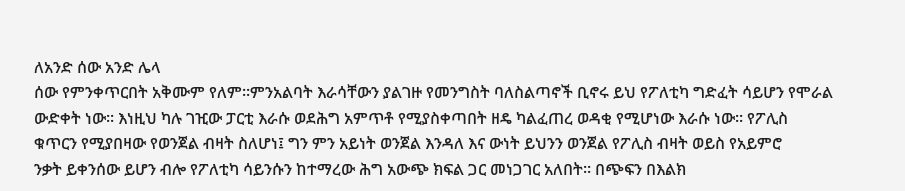ለአንድ ሰው አንድ ሌላ
ሰው የምንቀጥርበት አቅሙም የለም፡፡ምንአልባት እራሳቸውን ያልገዙ የመንግስት ባለስልጣኖች ቢኖሩ ይህ የፖለቲካ ግድፈት ሳይሆን የሞራል
ውድቀት ነው፡፡ እነዚህ ካሉ ገዢው ፓርቲ እራሱ ወደሕግ አምጥቶ የሚያስቀጣበት ዘዴ ካልፈጠረ ወዳቂ የሚሆነው እራሱ ነው፡፡ የፖሊስ
ቁጥርን የሚያበዛው የወንጀል ብዛት ስለሆነ፤ ግን ምን አይነት ወንጀል እንዳለ እና ውነት ይህንን ወንጀል የፖሊስ ብዛት ወይስ የአይምሮ
ንቃት ይቀንሰው ይሆን ብሎ የፖለቲካ ሳይንሱን ከተማረው ሕግ አውጭ ክፍል ጋር መነጋገር አለበት፡፡ በጭፍን በእልክ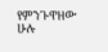የምንጉዋዘው
ሁሉ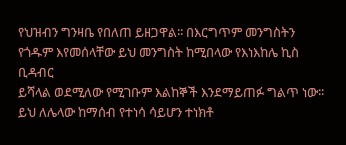የህዝብን ግንዛቤ የበለጠ ይዘጋዋል፡፡ በእርግጥም መንግስትን የጎዱም እየመሰላቸው ይህ መንግስት ከሚበላው የእነእከሌ ኪስ ቢዳብር
ይሻላል ወደሚለው የሚገቡም እልከኞች እንደማይጠፉ ግልጥ ነው፡፡ ይህ ለሌላው ከማሰብ የተነሳ ሳይሆን ተነክቶ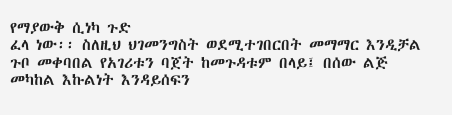የማያውቅ ሲነካ ጉድ
ፈላ ነው፡፡ ስለዚህ ህገመንግስት ወደሚተገበርበት መማማር እንዲቻል ጉቦ መቀባበል የአገሪቱን ባጀት ከመጉዳቱም በላይ፤ በሰው ልጅ
መካከል እኩልነት እንዳይሰፍን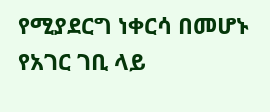የሚያደርግ ነቀርሳ በመሆኑ የአገር ገቢ ላይ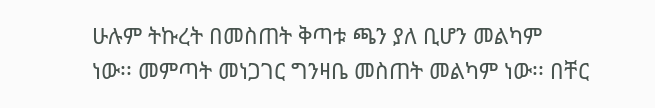ሁሉም ትኩረት በመስጠት ቅጣቱ ጫን ያለ ቢሆን መልካም
ነው፡፡ መምጣት መነጋገር ግንዛቤ መስጠት መልካም ነው፡፡ በቸር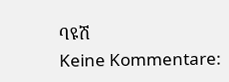ባዩሽ
Keine Kommentare: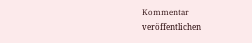Kommentar veröffentlichen